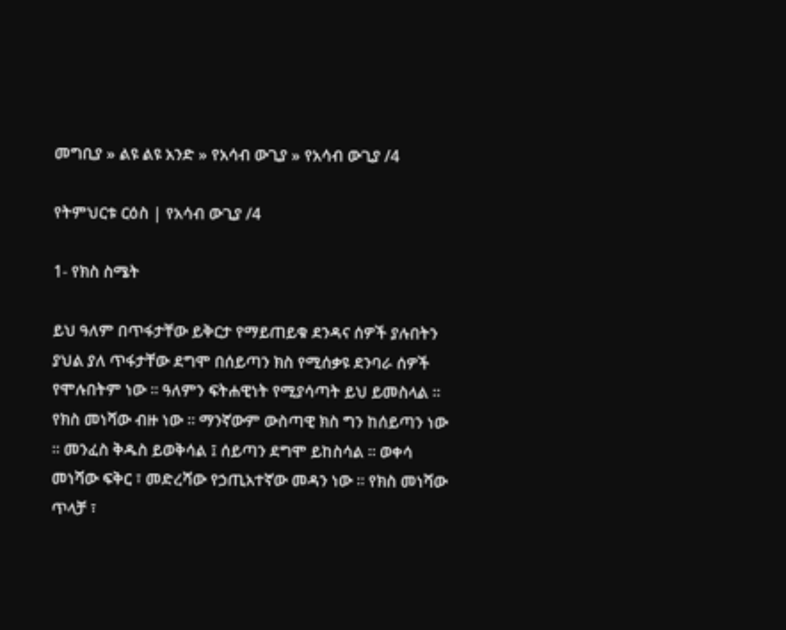መግቢያ » ልዩ ልዩ አንድ » የአሳብ ውጊያ » የአሳብ ውጊያ /4

የትምህርቱ ርዕስ | የአሳብ ውጊያ /4

1- የክስ ስሜት

ይህ ዓለም በጥፋታቸው ይቅርታ የማይጠይቁ ደንዳና ሰዎች ያሉበትን ያህል ያለ ጥፋታቸው ደግሞ በሰይጣን ክስ የሚሰቃዩ ደንባራ ሰዎች የሞሉበትም ነው ። ዓለምን ፍትሐዊነት የሚያሳጣት ይህ ይመስላል ። የክስ መነሻው ብዙ ነው ። ማንኛውም ውስጣዊ ክስ ግን ከሰይጣን ነው ። መንፈስ ቅዱስ ይወቅሳል ፤ ሰይጣን ደግሞ ይከስሳል ። ወቀሳ መነሻው ፍቅር ፣ መድረሻው የኃጢአተኛው መዳን ነው ። የክስ መነሻው ጥላቻ ፣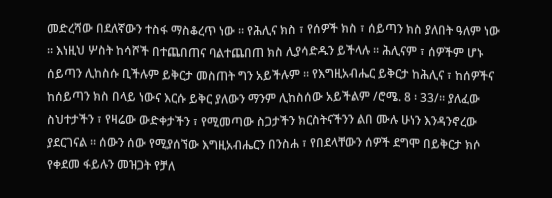መድረሻው በደለኛውን ተስፋ ማስቆረጥ ነው ። የሕሊና ክስ ፣ የሰዎች ክስ ፣ ሰይጣን ክስ ያለበት ዓለም ነው ። እነዚህ ሦስት ከሳሾች በተጨበጠና ባልተጨበጠ ክስ ሊያሳድዱን ይችላሉ ። ሕሊናም ፣ ሰዎችም ሆኑ ሰይጣን ሊከስሱ ቢችሉም ይቅርታ መስጠት ግን አይችሉም ። የእግዚአብሔር ይቅርታ ከሕሊና ፣ ከሰዎችና ከሰይጣን ክስ በላይ ነውና እርሱ ይቅር ያለውን ማንም ሊከስሰው አይችልም /ሮሜ. 8 ፡ 33/። ያለፈው ስህተታችን ፣ የዛሬው ውድቀታችን ፣ የሚመጣው ስጋታችን ክርስትናችንን ልበ ሙሉ ሁነን እንዳንኖረው ያደርገናል ። ሰውን ሰው የሚያሰኘው እግዚአብሔርን በንስሐ ፣ የበደላቸውን ሰዎች ደግሞ በይቅርታ ክሶ የቀደመ ፋይሉን መዝጋት የቻለ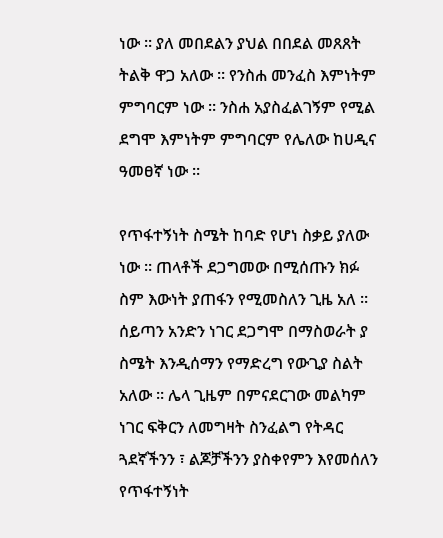ነው ። ያለ መበደልን ያህል በበደል መጸጸት ትልቅ ዋጋ አለው ። የንስሐ መንፈስ እምነትም ምግባርም ነው ። ንስሐ አያስፈልገኝም የሚል ደግሞ እምነትም ምግባርም የሌለው ከሀዲና ዓመፀኛ ነው ።

የጥፋተኝነት ስሜት ከባድ የሆነ ስቃይ ያለው ነው ። ጠላቶች ደጋግመው በሚሰጡን ክፉ ስም እውነት ያጠፋን የሚመስለን ጊዜ አለ ። ሰይጣን አንድን ነገር ደጋግሞ በማስወራት ያ ስሜት እንዲሰማን የማድረግ የውጊያ ስልት አለው ። ሌላ ጊዜም በምናደርገው መልካም ነገር ፍቅርን ለመግዛት ስንፈልግ የትዳር ጓደኛችንን ፣ ልጆቻችንን ያስቀየምን እየመሰለን የጥፋተኝነት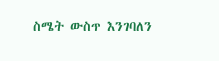ስሜት ውስጥ እንገባለን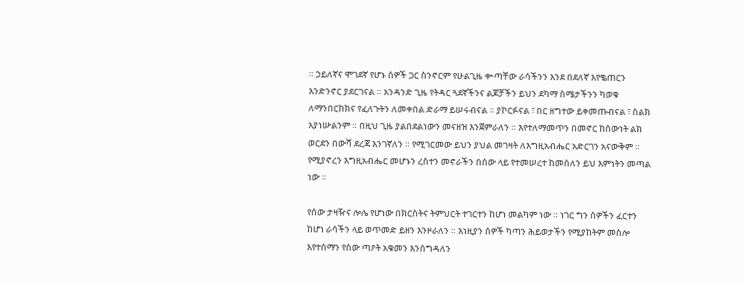። ኃይለኛና ሞገደኛ የሆኑ ሰዎች ጋር ስንኖርም የሁልጊዜ ቍጣቸው ራሳችንን እንደ በደለኛ እየቈጠርን እንድንኖር ያደርገናል ። አንዳንድ ጊዜ የትዳር ጓደኛችንና ልጆቻችን ይህን ደካማ ስሜታችንን ካወቁ ለማንበርከክና የፈለጉትን ለመቀበል ድራማ ይሠሩብናል ። ያኮርፉናል ፣ በር ዘግተው ይቀመጡብናል ፣ ስልክ አያነሡልንም ። በዚህ ጊዜ ያልበደልነውን መናዘዝ እንጀምራለን ። እየተለማመጥን በመኖር ከሰውነት ልክ ወርደን በውሻ ደረጃ እንገኛለን ። የሚገርመው ይህን ያህል መገዛት ለእግዚአብሔር አድርገን አናውቅም ። የሚያኖረን እግዚአብሔር መሆኑን ረስተን መኖራችን በሰው ላይ የተመሠረተ ከመሰለን ይህ እምነትን መጣል ነው ።

የሰው ታዛዥና ሎሌ የሆነው በክርስትና ትምህርት ተገርተን ከሆነ መልካም ነው ። ነገር ግን ሰዎችን ፈርተን ከሆነ ራሳችን ላይ ወጥመድ ይዘን እንዞራለን ። እነዚያን ሰዎች ካጣን ሕይወታችን የሚያከትም መስሎ እየተሰማን የሰው ጣዖት አቁመን እንሰግዳለን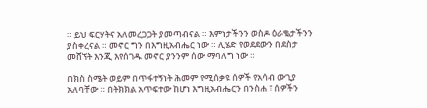። ይህ ፍርሃትና አለመረጋጋት ያመጣብናል ። እምነታችንን ወስዶ ዕራቈታችንን ያስቀረናል ። መኖር ግን በእግዚአብሔር ነው ። ሊሄድ የወደደውን በደስታ መሸኘት እንጂ እየሰገዱ መኖር ያንንም ሰው ማባለግ ነው ።

በክስ ስሜት ወይም በጥፋተኝነት ሕመም የሚሰቃዩ ሰዎች የአሳብ ውጊያ አለባቸው ። በትክክል አጥፍተው ከሆነ እግዚአብሔርን በንስሐ ፣ ሰዎችን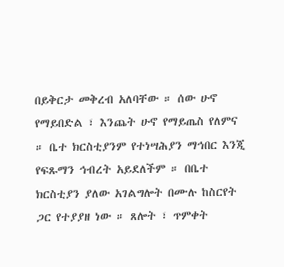በይቅርታ መቅረብ አለባቸው ። ሰው ሁኖ የማይበድል ፣ እንጨት ሁኖ የማይጤስ የለምና ። ቤተ ክርስቲያንም የተነሣሕያን ማኅበር እንጂ የፍጹማን ኅብረት አይደለችም ። በቤተ ክርስቲያን ያለው አገልግሎት በሙሉ ከስርየት ጋር የተያያዘ ነው ። ጸሎት ፣ ጥምቀት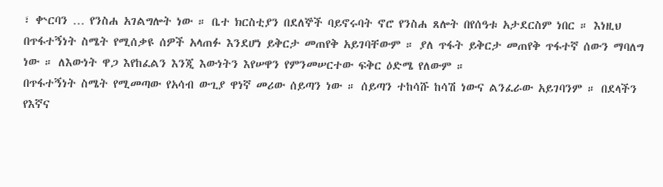፣ ቍርባን … የንስሐ አገልግሎት ነው ። ቤተ ክርስቲያን በደለኞች ባይኖሩባት ኖሮ የንስሐ ጸሎት በየሰዓቱ አታደርስም ነበር ። እነዚህ በጥፋተኝነት ስሜት የሚሰቃዩ ሰዎች አላጠፉ እንደሆነ ይቅርታ መጠየቅ አይገባቸውም ። ያለ ጥፋት ይቅርታ መጠየቅ ጥፋተኛ ሰውን ማባለግ ነው ። ለእውነት ዋጋ እየከፈልን እንጂ እውነትን እየሠዋን የምንመሠርተው ፍቅር ዕድሜ የለውም ።
በጥፋተኝነት ስሜት የሚመጣው የአሳብ ውጊያ ዋነኛ መሪው ሰይጣን ነው ። ሰይጣን ተከሳሹ ከሳሽ ነውና ልንፈራው አይገባንም ። በደላችን የእኛና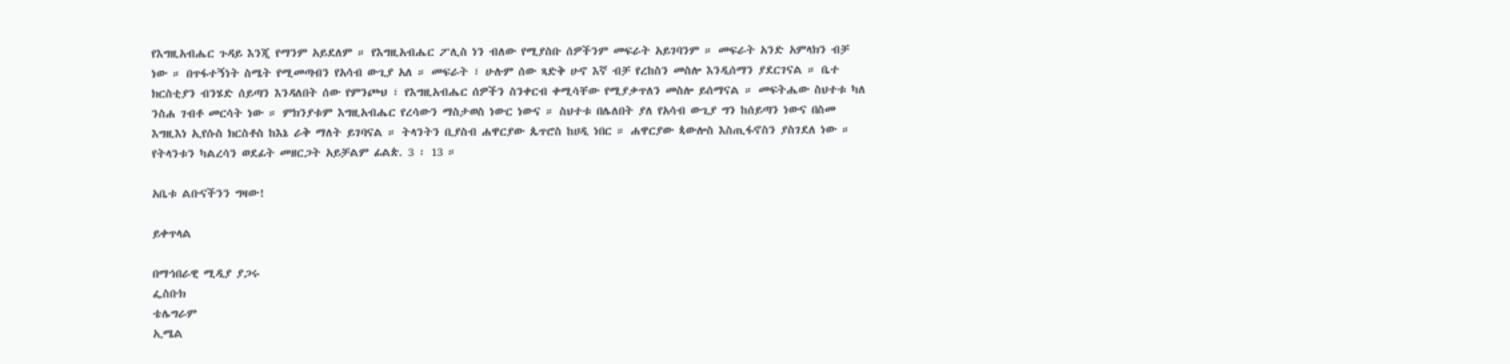የእግዚአብሔር ጉዳይ እንጂ የማንም አይደለም ። የእግዚአብሔር ፖሊስ ነን ብለው የሚያስቡ ሰዎችንም መፍራት አይገባንም ። መፍራት አንድ አምላክን ብቻ ነው ። በጥፋተኝነት ስሜት የሚመጣብን የአሳብ ውጊያ አለ ። መፍራት ፣ ሁሉም ሰው ጻድቅ ሁኖ እኛ ብቻ የረከስን መስሎ እንዲሰማን ያደርገናል ። ቤተ ክርስቲያን ብንሄድ ሰይጣን እንዳለበት ሰው የምንጮህ ፣ የእግዚአብሔር ሰዎችን ስንቀርብ ቀሚሳቸው የሚያቃጥለን መስሎ ይሰማናል ። መፍትሔው ስህተቱ ካለ ንስሐ ገብቶ መርሳት ነው ። ምክንያቱም እግዚአብሔር የረሳውን ማስታወስ ነውር ነውና ። ስህተቱ በሌለበት ያለ የአሳብ ውጊያ ግን ከሰይጣን ነውና በስመ እግዚእነ ኢየሱስ ክርስቶስ ከእኔ ራቅ ማለት ይገባናል ። ትላንትን ቢያስብ ሐዋርያው ጴጥሮስ ከሀዲ ነበር ። ሐዋርያው ጳውሎስ እስጢፋኖስን ያስገደለ ነው ። የትላንቱን ካልረሳን ወደፊት መዘርጋት አይቻልም ፊልጵ. 3 ፡ 13 ።

አቤቱ ልቡናችንን ግዛው!

ይቀጥላል

በማኅበራዊ ሚዲያ ያጋሩ
ፌስቡክ
ቴሌግራም
ኢሜል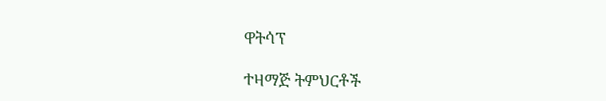ዋትሳፕ

ተዛማጅ ትምህርቶች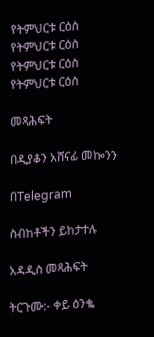የትምህርቱ ርዕስ
የትምህርቱ ርዕስ
የትምህርቱ ርዕስ
የትምህርቱ ርዕስ

መጻሕፍት

በዲያቆን አሸናፊ መኰንን

በTelegram

ስብከቶችን ይከታተሉ

አዳዲስ መጻሕፍት

ትርጉሙ:- ቀይ ዕንቈ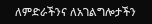ለምድራችንና ለአገልግሎታችን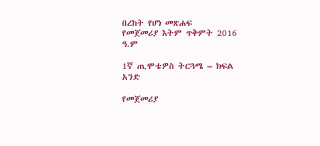በረከት የሆነ መጽሐፍ
የመጀመሪያ እትም ጥቅምት 2016 ዓ.ም

1ኛ ጢሞቴዎስ ትርጓሜ – ክፍል አንድ

የመጀመሪያ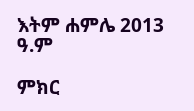እትም ሐምሌ 2013 ዓ.ም

ምክር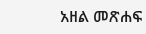አዘል መጽሐፍ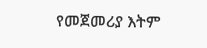የመጀመሪያ እትም